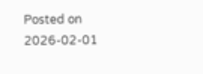Posted on 2026-02-01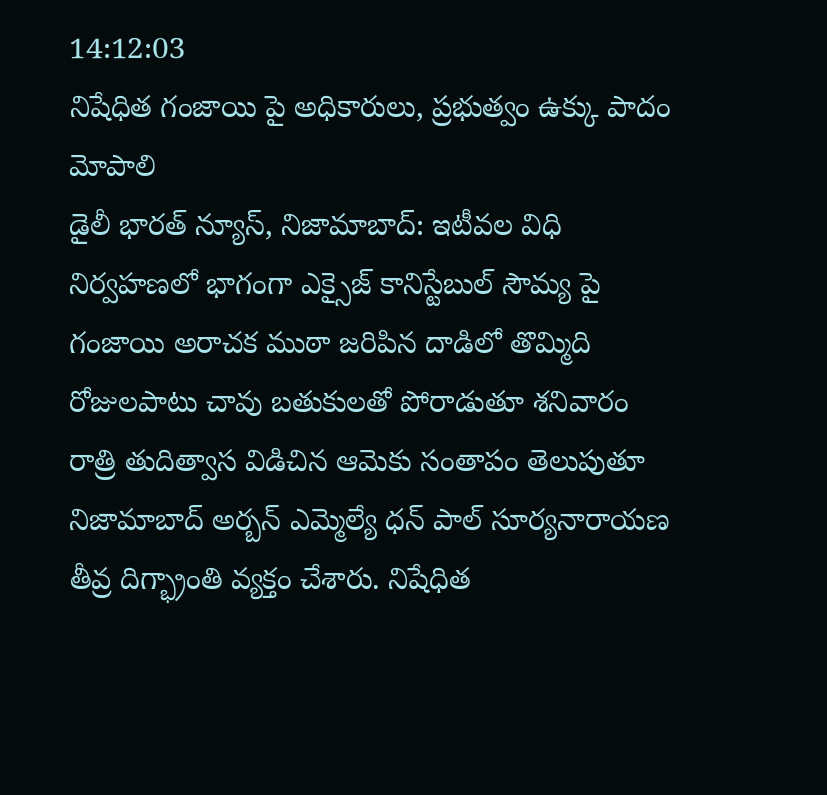14:12:03
నిషేధిత గంజాయి పై అధికారులు, ప్రభుత్వం ఉక్కు పాదం మోపాలి
డైలీ భారత్ న్యూస్, నిజామాబాద్: ఇటీవల విధి నిర్వహణలో భాగంగా ఎక్సైజ్ కానిస్టేబుల్ సౌమ్య పై గంజాయి అరాచక ముఠా జరిపిన దాడిలో తొమ్మిది రోజులపాటు చావు బతుకులతో పోరాడుతూ శనివారం రాత్రి తుదిత్వాస విడిచిన ఆమెకు సంతాపం తెలుపుతూ నిజామాబాద్ అర్బన్ ఎమ్మెల్యే ధన్ పాల్ సూర్యనారాయణ తీవ్ర దిగ్భ్రాంతి వ్యక్తం చేశారు. నిషేధిత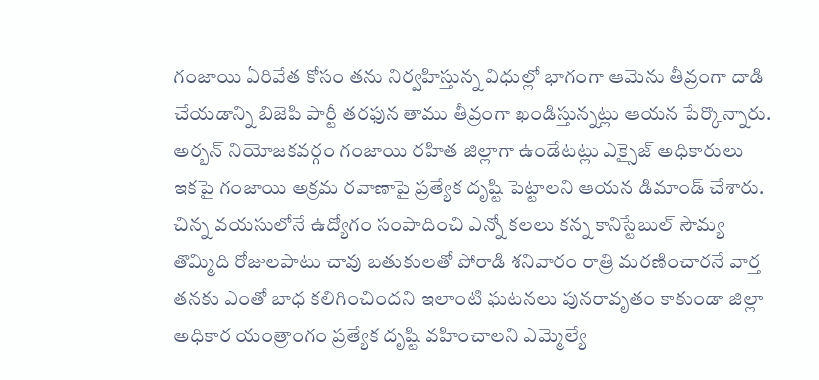గంజాయి ఏరివేత కోసం తను నిర్వహిస్తున్న విధుల్లో భాగంగా ఆమెను తీవ్రంగా దాడి చేయడాన్ని బిజెపి పార్టీ తరఫున తాము తీవ్రంగా ఖండిస్తున్నట్లు ఆయన పేర్కొన్నారు. అర్బన్ నియోజకవర్గం గంజాయి రహిత జిల్లాగా ఉండేటట్లు ఎక్సైజ్ అధికారులు ఇకపై గంజాయి అక్రమ రవాణాపై ప్రత్యేక దృష్టి పెట్టాలని ఆయన డిమాండ్ చేశారు. చిన్న వయసులోనే ఉద్యోగం సంపాదించి ఎన్నో కలలు కన్న కానిస్టేబుల్ సౌమ్య తొమ్మిది రోజులపాటు చావు బతుకులతో పోరాడి శనివారం రాత్రి మరణించారనే వార్త తనకు ఎంతో బాధ కలిగించిందని ఇలాంటి ఘటనలు పునరావృతం కాకుండా జిల్లా అధికార యంత్రాంగం ప్రత్యేక దృష్టి వహించాలని ఎమ్మెల్యే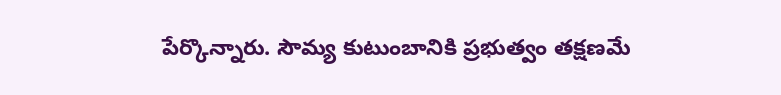పేర్కొన్నారు. సౌమ్య కుటుంబానికి ప్రభుత్వం తక్షణమే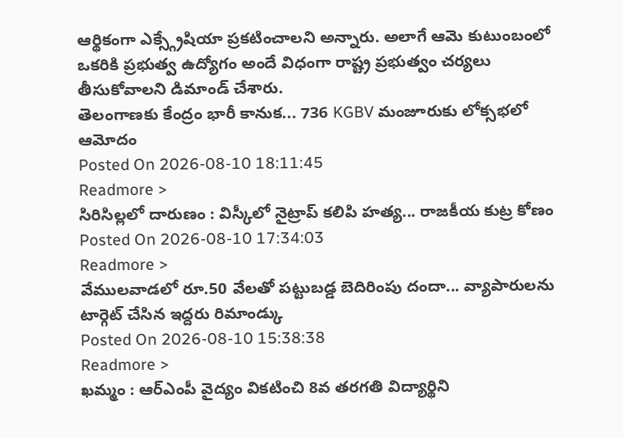ఆర్థికంగా ఎక్స్గ్రేషియా ప్రకటించాలని అన్నారు. అలాగే ఆమె కుటుంబంలో ఒకరికి ప్రభుత్వ ఉద్యోగం అందే విధంగా రాష్ట్ర ప్రభుత్వం చర్యలు తీసుకోవాలని డిమాండ్ చేశారు.
తెలంగాణకు కేంద్రం భారీ కానుక... 736 KGBV మంజూరుకు లోక్సభలో ఆమోదం
Posted On 2026-08-10 18:11:45
Readmore >
సిరిసిల్లలో దారుణం : విస్కీలో నైట్రాప్ కలిపి హత్య... రాజకీయ కుట్ర కోణం
Posted On 2026-08-10 17:34:03
Readmore >
వేములవాడలో రూ.50 వేలతో పట్టుబడ్డ బెదిరింపు దందా... వ్యాపారులను టార్గెట్ చేసిన ఇద్దరు రిమాండ్కు
Posted On 2026-08-10 15:38:38
Readmore >
ఖమ్మం : ఆర్ఎంపీ వైద్యం వికటించి 8వ తరగతి విద్యార్థిని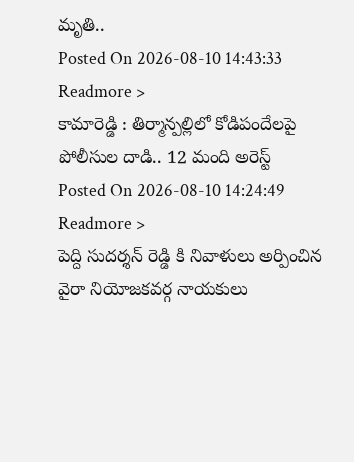మృతి..
Posted On 2026-08-10 14:43:33
Readmore >
కామారెడ్డి : తిర్మాన్పల్లిలో కోడిపందేలపై పోలీసుల దాడి.. 12 మంది అరెస్ట్
Posted On 2026-08-10 14:24:49
Readmore >
పెద్ది సుదర్శన్ రెడ్డి కి నివాళులు అర్పించిన వైరా నియోజకవర్గ నాయకులు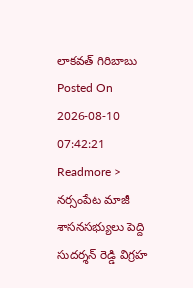లాకవత్ గిరిబాబు
Posted On 2026-08-10 07:42:21
Readmore >
నర్సంపేట మాజీ శాసనసభ్యులు పెద్ది సుదర్శన్ రెడ్డి విగ్రహ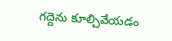గద్దెను కూల్చివేయడం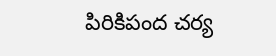పిరికిపంద చర్య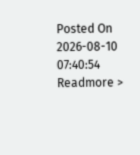Posted On 2026-08-10 07:40:54
Readmore >